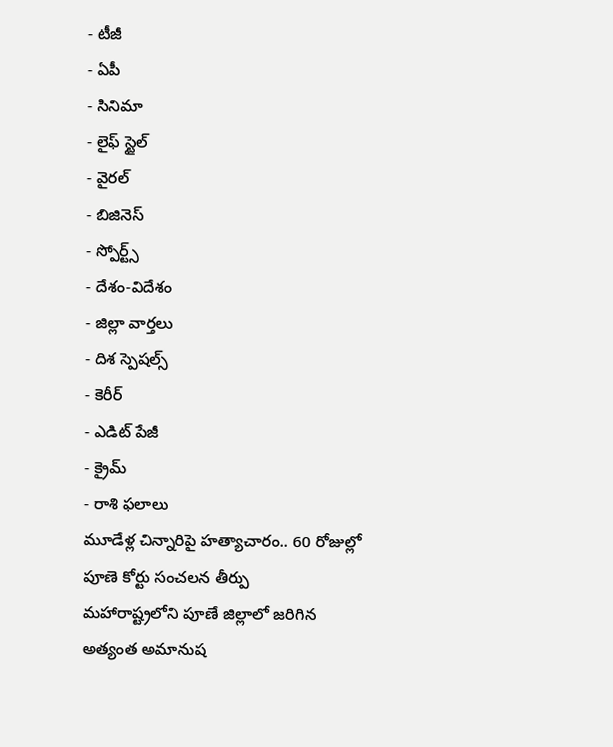- టీజీ
- ఏపీ
- సినిమా
- లైఫ్ స్టైల్
- వైరల్
- బిజినెస్
- స్పోర్ట్స్
- దేశం-విదేశం
- జిల్లా వార్తలు
- దిశ స్పెషల్స్
- కెరీర్
- ఎడిట్ పేజీ
- క్రైమ్
- రాశి ఫలాలు
మూడేళ్ల చిన్నారిపై హత్యాచారం.. 60 రోజుల్లో పూణె కోర్టు సంచలన తీర్పు
మహారాష్ట్రలోని పూణే జిల్లాలో జరిగిన అత్యంత అమానుష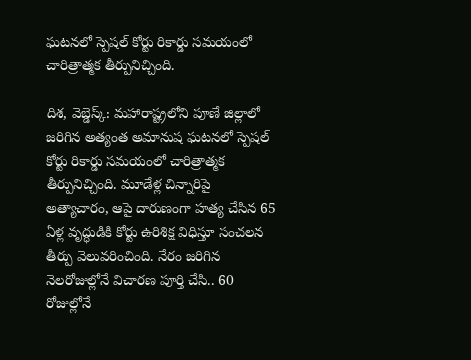ఘటనలో స్పెషల్ కోర్టు రికార్డు సమయంలో చారిత్రాత్మక తీర్పునిచ్చింది.

దిశ, వెబ్డెస్క్: మహారాష్ట్రలోని పూణే జిల్లాలో జరిగిన అత్యంత అమానుష ఘటనలో స్పెషల్ కోర్టు రికార్డు సమయంలో చారిత్రాత్మక తీర్పునిచ్చింది. మూడేళ్ల చిన్నారిపై అత్యాచారం, ఆపై దారుణంగా హత్య చేసిన 65 ఏళ్ల వృద్ధుడికి కోర్టు ఉరిశిక్ష విధిస్తూ సంచలన తీర్పు వెలువరించింది. నేరం జరిగిన నెలరోజుల్లోనే విచారణ పూర్తి చేసి.. 60 రోజుల్లోనే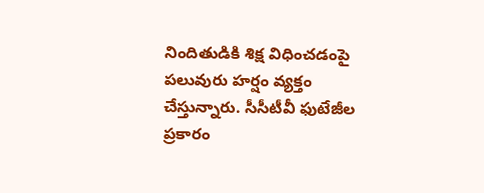నిందితుడికి శిక్ష విధించడంపై పలువురు హర్షం వ్యక్తం చేస్తున్నారు. సీసీటీవీ ఫుటేజీల ప్రకారం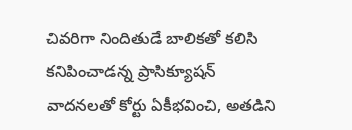చివరిగా నిందితుడే బాలికతో కలిసి కనిపించాడన్న ప్రాసిక్యూషన్ వాదనలతో కోర్టు ఏకీభవించి, అతడిని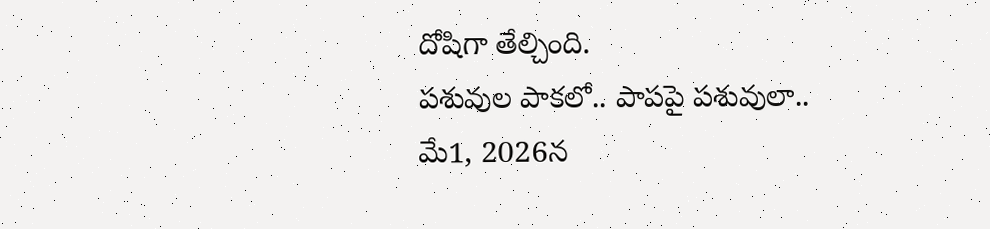దోషిగా తేల్చింది.
పశువుల పాకలో.. పాపపై పశువులా..
మే1, 2026న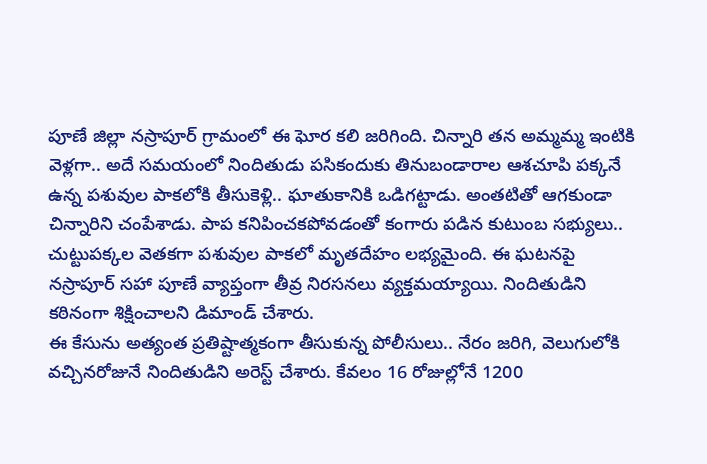పూణే జిల్లా నస్రాపూర్ గ్రామంలో ఈ ఘోర కలి జరిగింది. చిన్నారి తన అమ్మమ్మ ఇంటికి వెళ్లగా.. అదే సమయంలో నిందితుడు పసికందుకు తినుబండారాల ఆశచూపి పక్కనే ఉన్న పశువుల పాకలోకి తీసుకెళ్లి.. ఘాతుకానికి ఒడిగట్టాడు. అంతటితో ఆగకుండా చిన్నారిని చంపేశాడు. పాప కనిపించకపోవడంతో కంగారు పడిన కుటుంబ సభ్యులు.. చుట్టుపక్కల వెతకగా పశువుల పాకలో మృతదేహం లభ్యమైంది. ఈ ఘటనపై నస్రాపూర్ సహా పూణే వ్యాప్తంగా తీవ్ర నిరసనలు వ్యక్తమయ్యాయి. నిందితుడిని కఠినంగా శిక్షించాలని డిమాండ్ చేశారు.
ఈ కేసును అత్యంత ప్రతిష్టాత్మకంగా తీసుకున్న పోలీసులు.. నేరం జరిగి, వెలుగులోకి వచ్చినరోజునే నిందితుడిని అరెస్ట్ చేశారు. కేవలం 16 రోజుల్లోనే 1200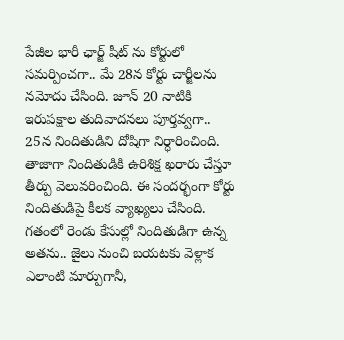పేజీల భారీ ఛార్జ్ షీట్ ను కోర్టులో సమర్పించగా.. మే 28న కోర్టు చార్జీలను నమోదు చేసింది. జూన్ 20 నాటికి ఇరుపక్షాల తుదివాదనలు పూర్తవ్వగా.. 25న నిందితుడిని దోషిగా నిర్ధారించింది. తాజాగా నిందితుడికి ఉరిశిక్ష ఖరారు చేస్తూ తీర్పు వెలువరించింది. ఈ సందర్భంగా కోర్టు నిందితుడిపై కీలక వ్యాఖ్యలు చేసింది. గతంలో రెండు కేసుల్లో నిందితుడిగా ఉన్న అతను.. జైలు నుంచి బయటకు వెళ్లాక ఎలాంటి మార్పుగానీ,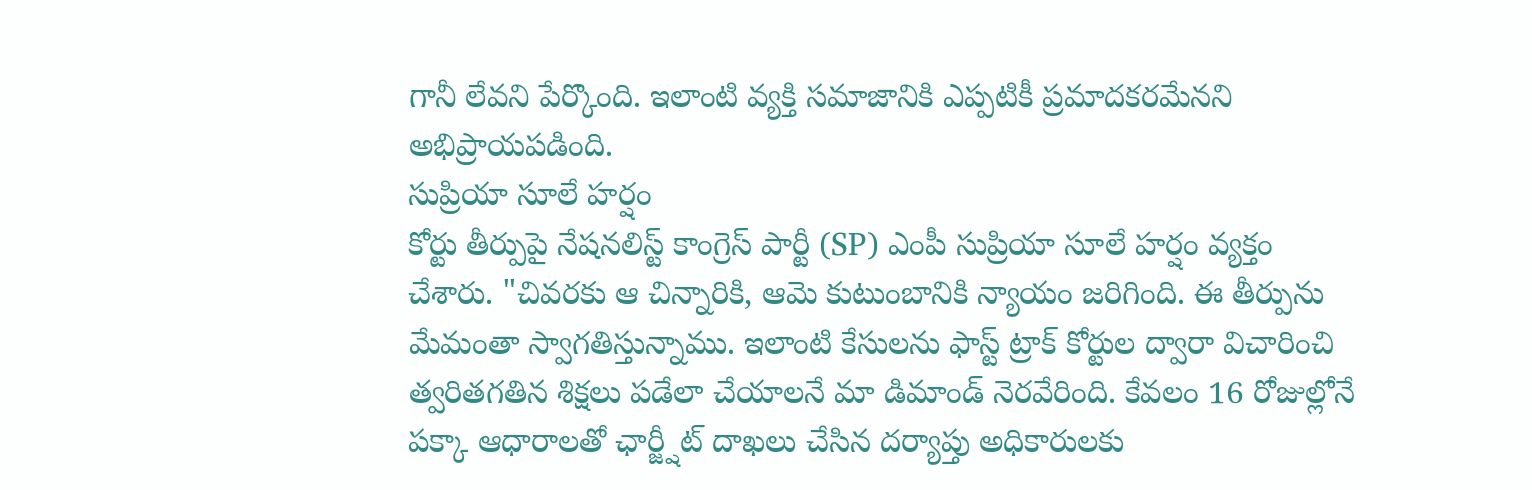గానీ లేవని పేర్కొంది. ఇలాంటి వ్యక్తి సమాజానికి ఎప్పటికీ ప్రమాదకరమేనని అభిప్రాయపడింది.
సుప్రియా సూలే హర్షం
కోర్టు తీర్పుపై నేషనలిస్ట్ కాంగ్రెస్ పార్టీ (SP) ఎంపీ సుప్రియా సూలే హర్షం వ్యక్తం చేశారు. "చివరకు ఆ చిన్నారికి, ఆమె కుటుంబానికి న్యాయం జరిగింది. ఈ తీర్పును మేమంతా స్వాగతిస్తున్నాము. ఇలాంటి కేసులను ఫాస్ట్ ట్రాక్ కోర్టుల ద్వారా విచారించి త్వరితగతిన శిక్షలు పడేలా చేయాలనే మా డిమాండ్ నెరవేరింది. కేవలం 16 రోజుల్లోనే పక్కా ఆధారాలతో ఛార్జ్షీట్ దాఖలు చేసిన దర్యాప్తు అధికారులకు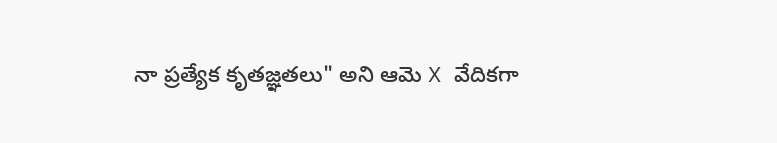నా ప్రత్యేక కృతజ్ఞతలు" అని ఆమె X వేదికగా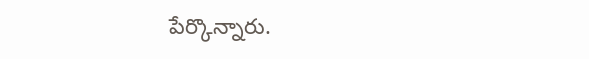పేర్కొన్నారు.